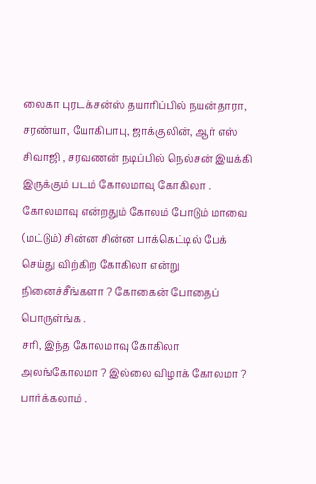லைகா புரடக்சன்ஸ் தயாரிப்பில் நயன்தாரா, சரண்யா, யோகிபாபு, ஜாக்குலின், ஆர் எஸ் சிவாஜி , சரவணன் நடிப்பில் நெல்சன் இயக்கி இருக்கும் படம் கோலமாவு கோகிலா .
கோலமாவு என்றதும் கோலம் போடும் மாவை (மட்டும்) சின்ன சின்ன பாக்கெட்டில் பேக் செய்து விற்கிற கோகிலா என்று நினைச்சீங்களா ? கோகைன் போதைப் பொருள்ங்க .
சரி, இந்த கோலமாவு கோகிலா அலங்கோலமா ? இல்லை விழாக் கோலமா ? பார்க்கலாம் .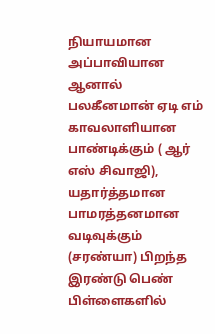நியாயமான அப்பாவியான ஆனால் பலகீனமான் ஏடி எம் காவலாளியான பாண்டிக்கும் ( ஆர் எஸ் சிவாஜி),
யதார்த்தமான பாமரத்தனமான வடிவுக்கும் (சரண்யா) பிறந்த இரண்டு பெண் பிள்ளைகளில்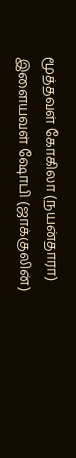மூத்தவள் கோகிலா (நயன்தாரா) இளையவள் ஷோபி (ஜாக்குலின்)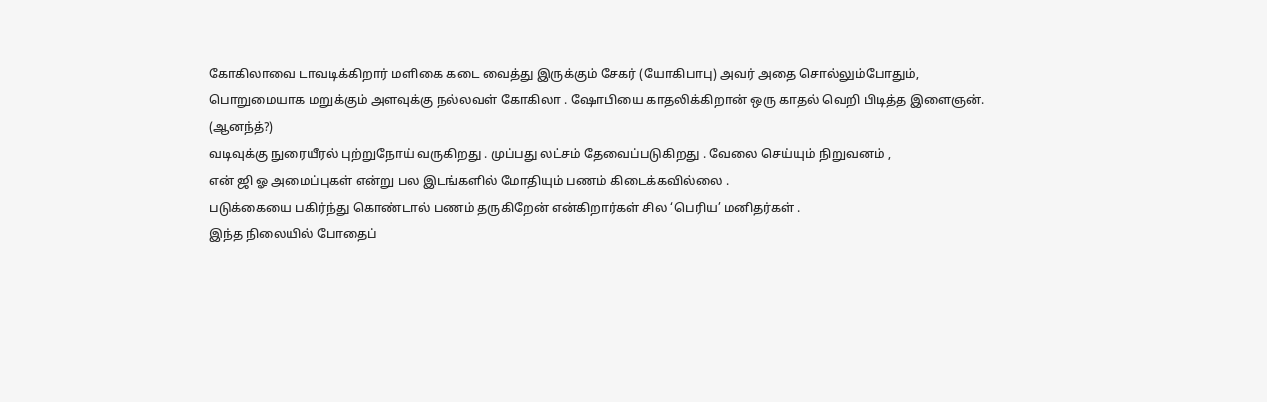கோகிலாவை டாவடிக்கிறார் மளிகை கடை வைத்து இருக்கும் சேகர் (யோகிபாபு) அவர் அதை சொல்லும்போதும்,
பொறுமையாக மறுக்கும் அளவுக்கு நல்லவள் கோகிலா . ஷோபியை காதலிக்கிறான் ஒரு காதல் வெறி பிடித்த இளைஞன். (ஆனந்த்?)
வடிவுக்கு நுரையீரல் புற்றுநோய் வருகிறது . முப்பது லட்சம் தேவைப்படுகிறது . வேலை செய்யும் நிறுவனம் ,
என் ஜி ஓ அமைப்புகள் என்று பல இடங்களில் மோதியும் பணம் கிடைக்கவில்லை .
படுக்கையை பகிர்ந்து கொண்டால் பணம் தருகிறேன் என்கிறார்கள் சில ‘பெரிய’ மனிதர்கள் .
இந்த நிலையில் போதைப்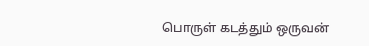பொருள் கடத்தும் ஒருவன்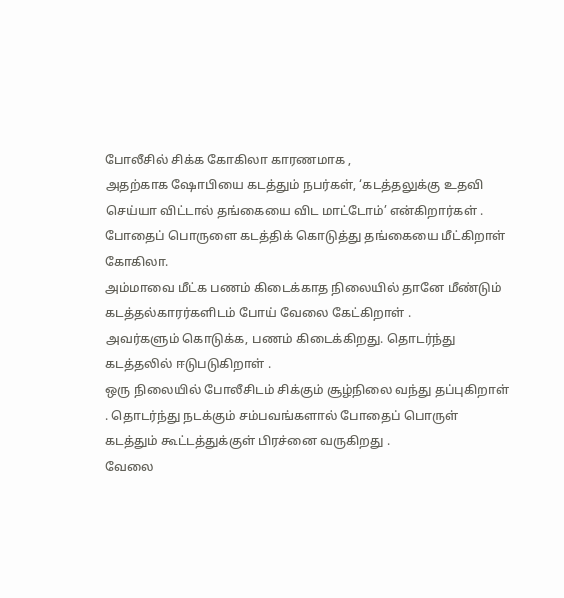போலீசில் சிக்க கோகிலா காரணமாக ,
அதற்காக ஷோபியை கடத்தும் நபர்கள், ‘கடத்தலுக்கு உதவி செய்யா விட்டால் தங்கையை விட மாட்டோம்’ என்கிறார்கள் .
போதைப் பொருளை கடத்திக் கொடுத்து தங்கையை மீட்கிறாள் கோகிலா.
அம்மாவை மீட்க பணம் கிடைக்காத நிலையில் தானே மீண்டும் கடத்தல்காரர்களிடம் போய் வேலை கேட்கிறாள் .
அவர்களும் கொடுக்க, பணம் கிடைக்கிறது. தொடர்ந்து கடத்தலில் ஈடுபடுகிறாள் .
ஒரு நிலையில் போலீசிடம் சிக்கும் சூழ்நிலை வந்து தப்புகிறாள் . தொடர்ந்து நடக்கும் சம்பவங்களால் போதைப் பொருள் கடத்தும் கூட்டத்துக்குள் பிரச்னை வருகிறது .
வேலை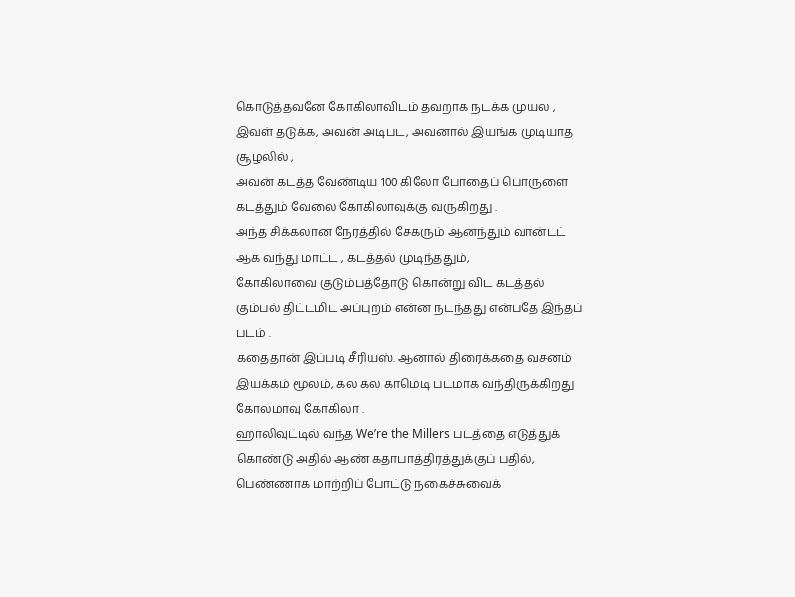கொடுத்தவனே கோகிலாவிடம் தவறாக நடக்க முயல , இவள் தடுக்க, அவன் அடிபட, அவனால் இயங்க முடியாத சூழலில் ,
அவன் கடத்த வேண்டிய 100 கிலோ போதைப் பொருளை கடத்தும் வேலை கோகிலாவுக்கு வருகிறது .
அந்த சிக்கலான நேரத்தில் சேகரும் ஆனந்தும் வான்டட் ஆக வந்து மாட்ட , கடத்தல் முடிந்ததும்,
கோகிலாவை குடும்பத்தோடு கொன்று விட கடத்தல் கும்பல் திட்டமிட அப்புறம் என்ன நடந்தது என்பதே இந்தப் படம் .
கதைதான் இப்படி சீரியஸ். ஆனால் திரைக்கதை வசனம் இயக்கம் மூலம், கல கல காமெடி படமாக வந்திருக்கிறது கோலமாவு கோகிலா .
ஹாலிவுட்டில் வந்த We’re the Millers படத்தை எடுத்துக் கொண்டு அதில் ஆண் கதாபாத்திரத்துக்குப் பதில்,
பெண்ணாக மாற்றிப் போட்டு நகைச்சுவைக்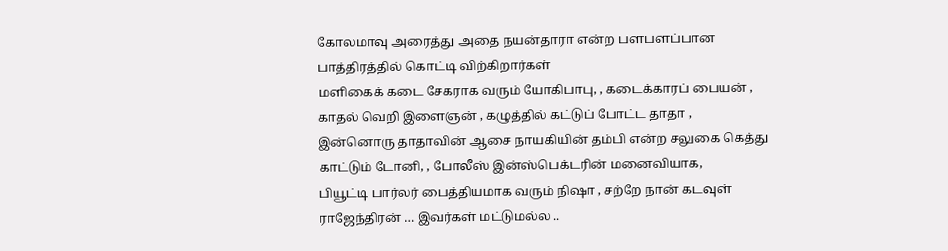கோலமாவு அரைத்து அதை நயன்தாரா என்ற பளபளப்பான பாத்திரத்தில் கொட்டி விற்கிறார்கள்
மளிகைக் கடை சேகராக வரும் யோகிபாபு, , கடைக்காரப் பையன் , காதல் வெறி இளைஞன் , கழுத்தில் கட்டுப் போட்ட தாதா ,
இன்னொரு தாதாவின் ஆசை நாயகியின் தம்பி என்ற சலுகை கெத்து காட்டும் டோனி, , போலீஸ் இன்ஸ்பெக்டரின் மனைவியாக,
பியூட்டி பார்லர் பைத்தியமாக வரும் நிஷா , சற்றே நான் கடவுள் ராஜேந்திரன் … இவர்கள் மட்டுமல்ல ..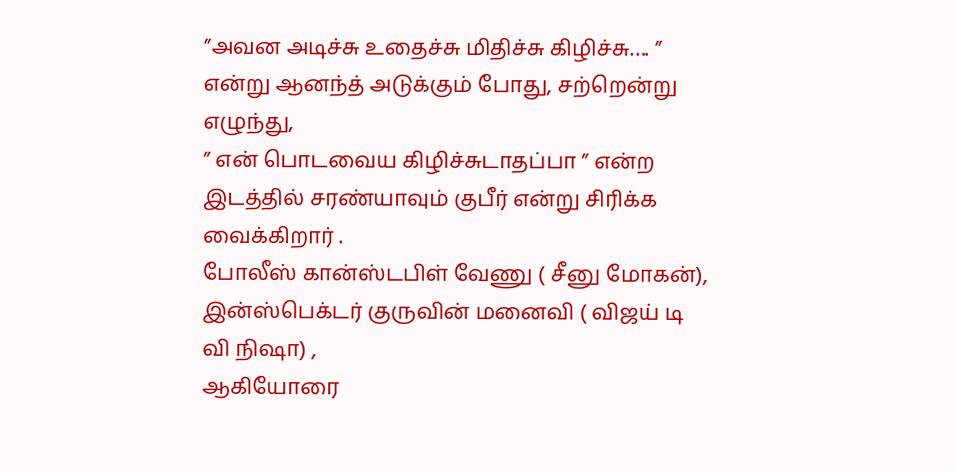”அவன அடிச்சு உதைச்சு மிதிச்சு கிழிச்சு…. ” என்று ஆனந்த் அடுக்கும் போது, சற்றென்று எழுந்து,
” என் பொடவைய கிழிச்சுடாதப்பா ” என்ற இடத்தில் சரண்யாவும் குபீர் என்று சிரிக்க வைக்கிறார் .
போலீஸ் கான்ஸ்டபிள் வேணு ( சீனு மோகன்), இன்ஸ்பெக்டர் குருவின் மனைவி ( விஜய் டி வி நிஷா) ,
ஆகியோரை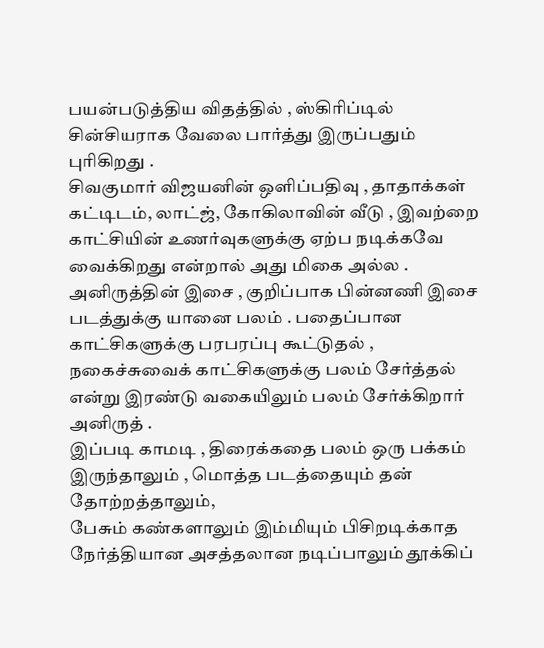பயன்படுத்திய விதத்தில் , ஸ்கிரிப்டில் சின்சியராக வேலை பார்த்து இருப்பதும் புரிகிறது .
சிவகுமார் விஜயனின் ஒளிப்பதிவு , தாதாக்கள் கட்டிடம், லாட்ஜ், கோகிலாவின் வீடு , இவற்றை காட்சியின் உணர்வுகளுக்கு ஏற்ப நடிக்கவே வைக்கிறது என்றால் அது மிகை அல்ல .
அனிருத்தின் இசை , குறிப்பாக பின்னணி இசை படத்துக்கு யானை பலம் . பதைப்பான காட்சிகளுக்கு பரபரப்பு கூட்டுதல் ,
நகைச்சுவைக் காட்சிகளுக்கு பலம் சேர்த்தல் என்று இரண்டு வகையிலும் பலம் சேர்க்கிறார் அனிருத் .
இப்படி காமடி , திரைக்கதை பலம் ஒரு பக்கம் இருந்தாலும் , மொத்த படத்தையும் தன் தோற்றத்தாலும்,
பேசும் கண்களாலும் இம்மியும் பிசிறடிக்காத நேர்த்தியான அசத்தலான நடிப்பாலும் தூக்கிப்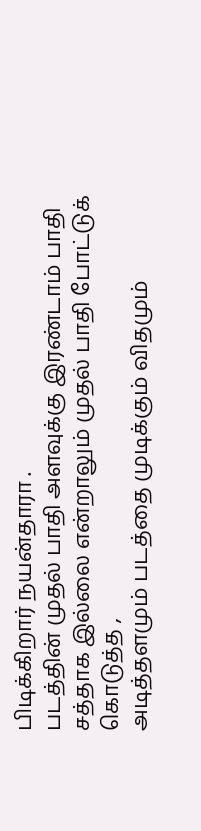பிடிக்கிறார் நயன்தாரா .
படத்தின் முதல் பாதி அளவுக்கு இரண்டாம் பாதி சத்தாக இல்லை என்றாலும் முதல் பாதி போட்டுக் கொடுத்த ,
அடித்தளமும் படத்தை முடிக்கும் விதமும்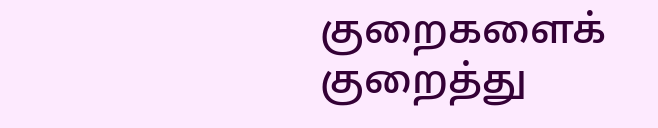குறைகளைக் குறைத்து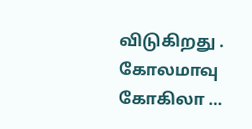விடுகிறது .
கோலமாவு கோகிலா …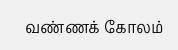வண்ணக் கோலம்